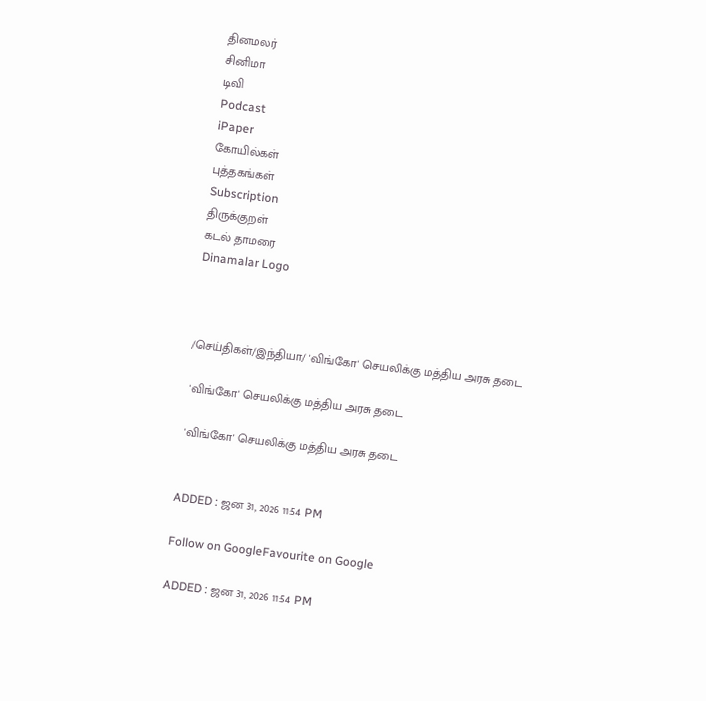தினமலர்
சினிமா
டிவி
Podcast
iPaper
கோயில்கள்
புத்தகங்கள்
Subscription
திருக்குறள்
கடல் தாமரை
Dinamalar Logo



/செய்திகள்/இந்தியா/ 'விங்கோ' செயலிக்கு மத்திய அரசு தடை

 'விங்கோ' செயலிக்கு மத்திய அரசு தடை

 'விங்கோ' செயலிக்கு மத்திய அரசு தடை


ADDED : ஜன 31, 2026 11:54 PM

Follow on GoogleFavourite on Google

ADDED : ஜன 31, 2026 11:54 PM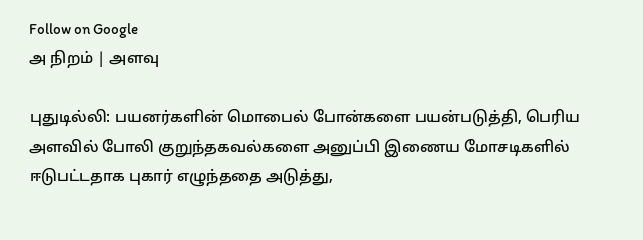Follow on Google
அ நிறம் | அளவு

புதுடில்லி: பயனர்களின் மொபைல் போன்களை பயன்படுத்தி, பெரிய அளவில் போலி குறுந்தகவல்களை அனுப்பி இணைய மோசடிகளில் ஈடுபட்டதாக புகார் எழுந்ததை அடுத்து,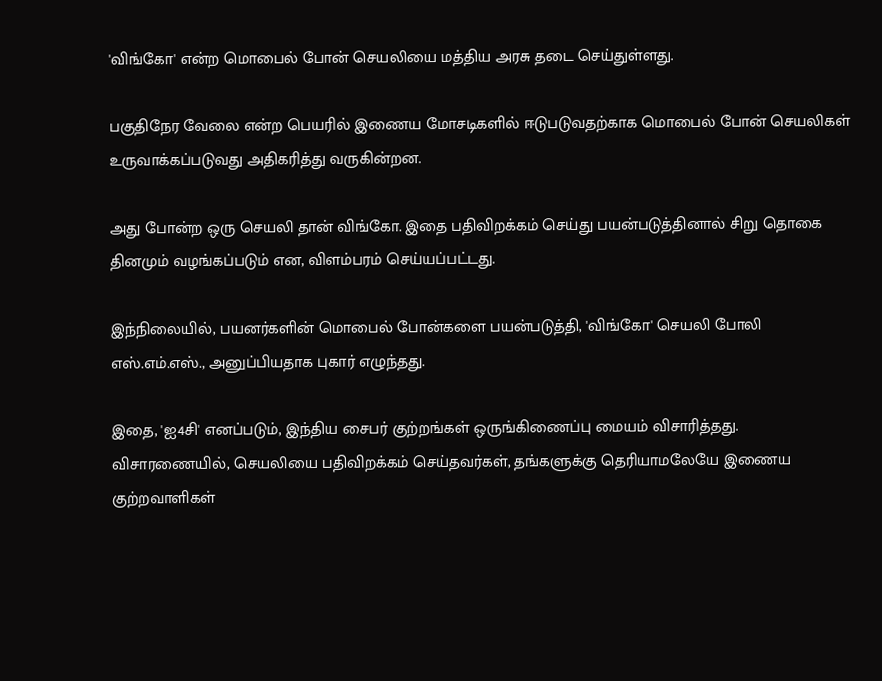'விங்கோ' என்ற மொபைல் போன் செயலியை மத்திய அரசு தடை செய்துள்ளது.

பகுதிநேர வேலை என்ற பெயரில் இணைய மோசடிகளில் ஈடுபடுவதற்காக மொபைல் போன் செயலிகள் உருவாக்கப்படுவது அதிகரித்து வருகின்றன.

அது போன்ற ஒரு செயலி தான் விங்கோ. இதை பதிவிறக்கம் செய்து பயன்படுத்தினால் சிறு தொகை தினமும் வழங்கப்படும் என, விளம்பரம் செய்யப்பட்டது.

இந்நிலையில், பயனர்களின் மொபைல் போன்களை பயன்படுத்தி, 'விங்கோ' செயலி போலி எஸ்.எம்.எஸ்., அனுப்பியதாக புகார் எழுந்தது.

இதை, 'ஐ4சி' எனப்படும், இந்திய சைபர் குற்றங்கள் ஒருங்கிணைப்பு மையம் விசாரித்தது. விசாரணையில், செயலியை பதிவிறக்கம் செய்தவர்கள், தங்களுக்கு தெரியாமலேயே இணைய குற்றவாளிகள்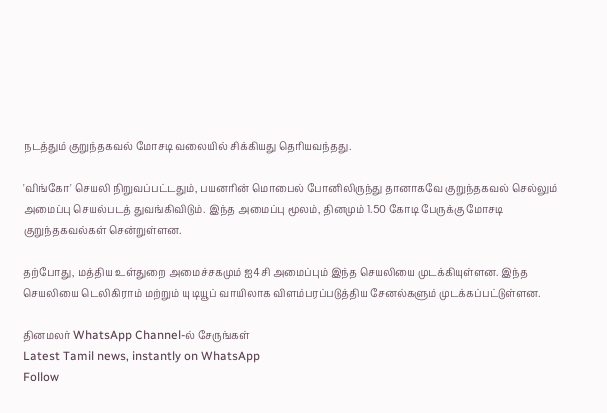நடத்தும் குறுந்தகவல் மோசடி வலையில் சிக்கியது தெரியவந்தது.

'விங்கோ' செயலி நிறுவப்பட்டதும், பயனரின் மொபைல் போனிலிருந்து தானாகவே குறுந்தகவல் செல்லும் அமைப்பு செயல்படத் துவங்கிவிடும். இந்த அமைப்பு மூலம், தினமும் 1.50 கோடி பேருக்கு மோசடி குறுந்தகவல்கள் சென்றுள்ளன.

தற்போது, மத்திய உள்துறை அமைச்சகமும் ஐ4சி அமைப்பும் இந்த செயலியை முடக்கியுள்ளன. இந்த செயலியை டெலிகிராம் மற்றும் யு டியூப் வாயிலாக விளம்பரப்படுத்திய சேனல்களும் முடக்கப்பட்டுள்ளன.

தினமலர் WhatsApp Channel-ல் சேருங்கள்
Latest Tamil news, instantly on WhatsApp
Follow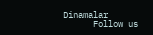Dinamalar
      Follow us